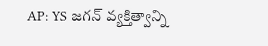AP: YS జగన్ వ్యక్తిత్వాన్ని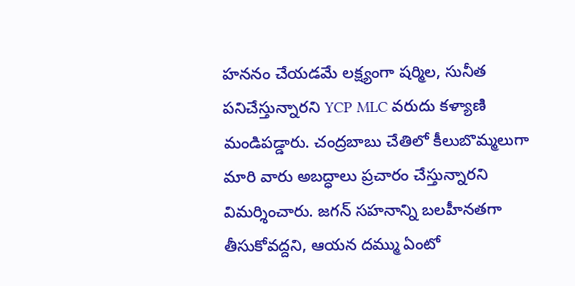హననం చేయడమే లక్ష్యంగా షర్మిల, సునీత పనిచేస్తున్నారని YCP MLC వరుదు కళ్యాణి మండిపడ్డారు. చంద్రబాబు చేతిలో కీలుబొమ్మలుగా మారి వారు అబద్ధాలు ప్రచారం చేస్తున్నారని విమర్శించారు. జగన్ సహనాన్ని బలహీనతగా తీసుకోవద్దని, ఆయన దమ్ము ఏంటో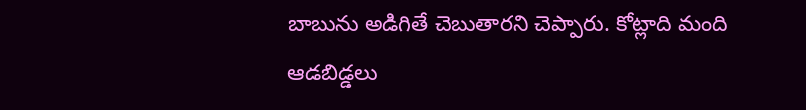బాబును అడిగితే చెబుతారని చెప్పారు. కోట్లాది మంది ఆడబిడ్డలు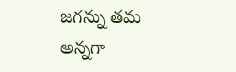జగన్ను తమ అన్నగా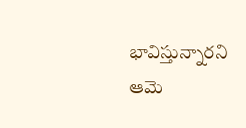భావిస్తున్నారని ఆమె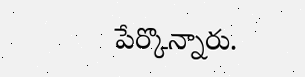పేర్కొన్నారు.